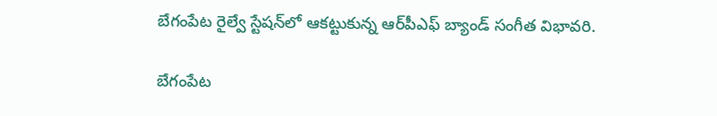బేగంపేట రైల్వే స్టేషన్‌లో ఆకట్టుకున్న ఆర్‌పీఎఫ్ బ్యాండ్ సంగీత విభావరి.

బేగంపేట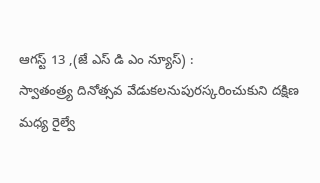ఆగస్ట్ 13 ,(జే ఎస్ డి ఎం న్యూస్) :
స్వాతంత్ర్య దినోత్సవ వేడుకలనుపురస్కరించుకుని దక్షిణ మధ్య రైల్వే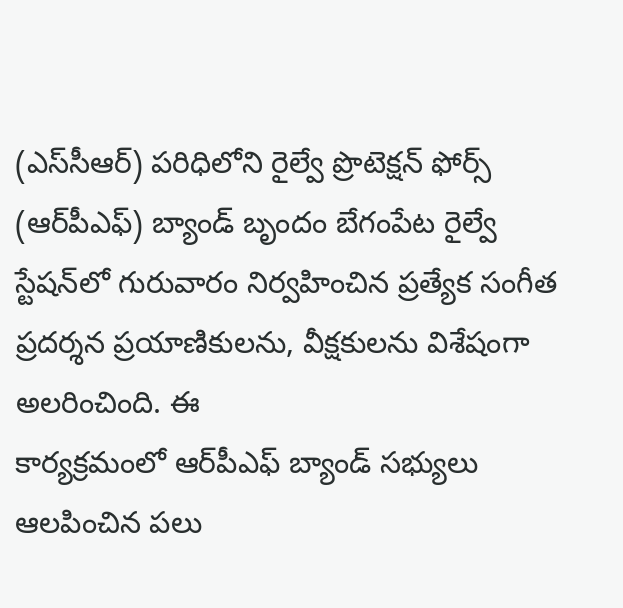(ఎస్‌సీఆర్) పరిధిలోని రైల్వే ప్రొటెక్షన్ ఫోర్స్ (ఆర్‌పీఎఫ్) బ్యాండ్ బృందం బేగంపేట రైల్వే స్టేషన్‌లో గురువారం నిర్వహించిన ప్రత్యేక సంగీత ప్రదర్శన ప్రయాణికులను, వీక్షకులను విశేషంగా అలరించింది. ఈ
కార్యక్రమంలో ఆర్‌పీఎఫ్ బ్యాండ్ సభ్యులు ఆలపించిన పలు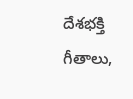దేశభక్తి గీతాలు,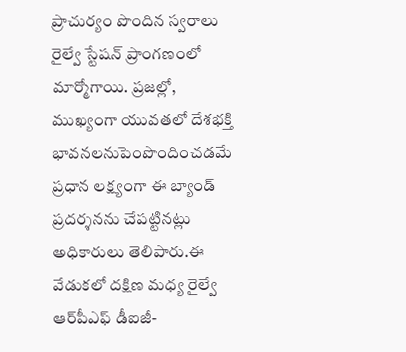ప్రాచుర్యం పొందిన స్వరాలు రైల్వే స్టేషన్ ప్రాంగణంలో మార్మోగాయి. ప్రజల్లో, ముఖ్యంగా యువతలో దేశభక్తి భావనలనుపెంపొందించడమే ప్రధాన లక్ష్యంగా ఈ బ్యాండ్ ప్రదర్శనను చేపట్టినట్లు అధికారులు తెలిపారు.ఈ వేడుకలో దక్షిణ మధ్య రైల్వే ఆర్‌పీఎఫ్ డీఐజీ-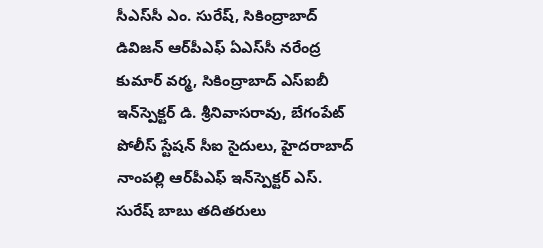సీఎస్‌సీ ఎం. సురేష్, సికింద్రాబాద్ డివిజన్ ఆర్‌పీఎఫ్ ఏఎస్‌సీ నరేంద్ర కుమార్ వర్మ, సికింద్రాబాద్ ఎస్‌ఐబీ ఇన్‌స్పెక్టర్ డి. శ్రీనివాసరావు, బేగంపేట్ పోలీస్ స్టేషన్ సీఐ సైదులు, హైదరాబాద్ నాంపల్లి ఆర్‌పీఎఫ్ ఇన్‌స్పెక్టర్ ఎస్. సురేష్ బాబు తదితరులు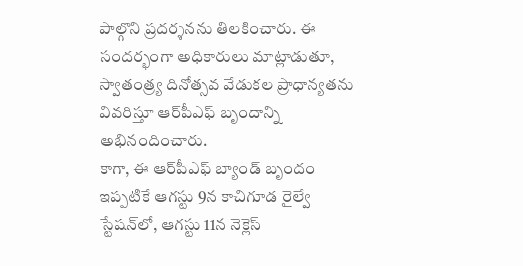పాల్గొని ప్రదర్శనను తిలకించారు. ఈ సందర్భంగా అధికారులు మాట్లాడుతూ, స్వాతంత్ర్య దినోత్సవ వేడుకల ప్రాధాన్యతను వివరిస్తూ ఆర్‌పీఎఫ్ బృందాన్ని అభినందించారు.
కాగా, ఈ ఆర్‌పీఎఫ్ బ్యాండ్ బృందం ఇప్పటికే ఆగస్టు 9న కాచిగూడ రైల్వే స్టేషన్‌లో, ఆగస్టు 11న నెక్లెస్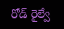రోడ్ రైల్వే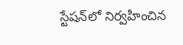స్టేషన్‌లో నిర్వహించిన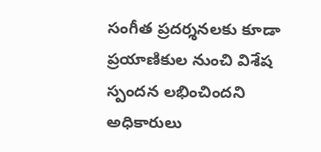సంగీత ప్రదర్శనలకు కూడా ప్రయాణికుల నుంచి విశేష స్పందన లభించిందని అధికారులు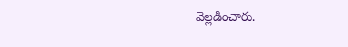వెల్లడించారు.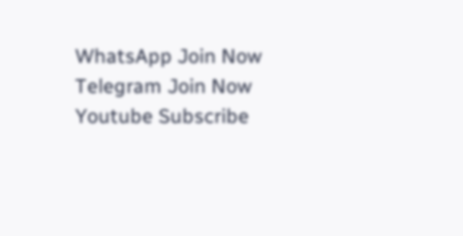WhatsApp Join Now
Telegram Join Now
Youtube Subscribe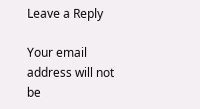Leave a Reply

Your email address will not be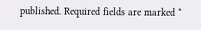published. Required fields are marked *